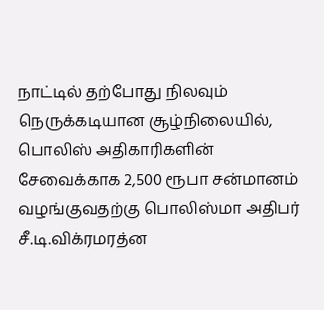நாட்டில் தற்போது நிலவும் நெருக்கடியான சூழ்நிலையில், பொலிஸ் அதிகாரிகளின் சேவைக்காக 2,500 ரூபா சன்மானம் வழங்குவதற்கு பொலிஸ்மா அதிபர் சீ.டி.விக்ரமரத்ன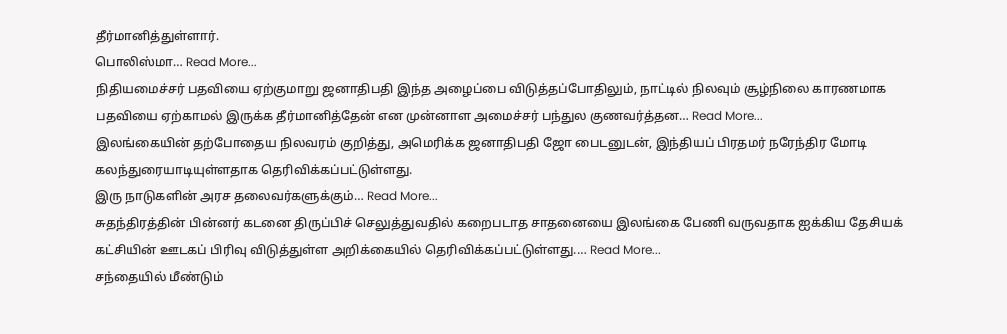தீர்மானித்துள்ளார்.
பொலிஸ்மா… Read More...
நிதியமைச்சர் பதவியை ஏற்குமாறு ஜனாதிபதி இந்த அழைப்பை விடுத்தப்போதிலும், நாட்டில் நிலவும் சூழ்நிலை காரணமாக பதவியை ஏற்காமல் இருக்க தீர்மானித்தேன் என முன்னாள அமைச்சர் பந்துல குணவர்த்தன… Read More...
இலங்கையின் தற்போதைய நிலவரம் குறித்து, அமெரிக்க ஜனாதிபதி ஜோ பைடனுடன், இந்தியப் பிரதமர் நரேந்திர மோடி கலந்துரையாடியுள்ளதாக தெரிவிக்கப்பட்டுள்ளது.
இரு நாடுகளின் அரச தலைவர்களுக்கும்… Read More...
சுதந்திரத்தின் பின்னர் கடனை திருப்பிச் செலுத்துவதில் கறைபடாத சாதனையை இலங்கை பேணி வருவதாக ஐக்கிய தேசியக் கட்சியின் ஊடகப் பிரிவு விடுத்துள்ள அறிக்கையில் தெரிவிக்கப்பட்டுள்ளது.… Read More...
சந்தையில் மீண்டும்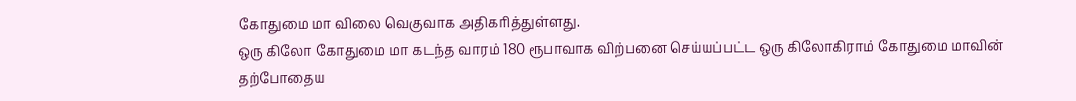கோதுமை மா விலை வெகுவாக அதிகரித்துள்ளது.
ஒரு கிலோ கோதுமை மா கடந்த வாரம் 180 ரூபாவாக விற்பனை செய்யப்பட்ட ஒரு கிலோகிராம் கோதுமை மாவின் தற்போதைய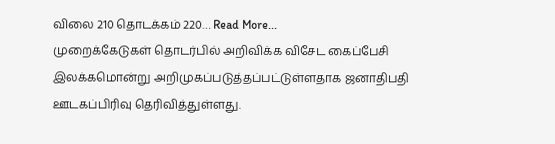விலை 210 தொடக்கம் 220… Read More...
முறைக்கேடுகள் தொடர்பில் அறிவிக்க விசேட கைப்பேசி இலக்கமொன்று அறிமுகப்படுத்தப்பட்டுள்ளதாக ஜனாதிபதி ஊடகப்பிரிவு தெரிவித்துள்ளது.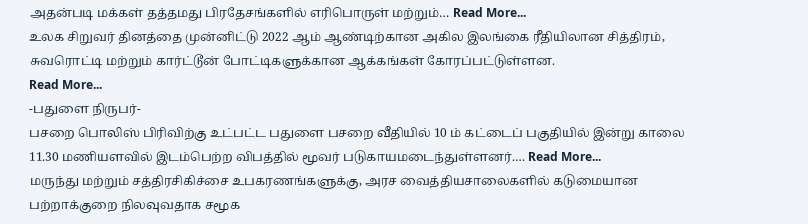அதன்படி மக்கள் தத்தமது பிரதேசங்களில் எரிபொருள் மற்றும்… Read More...
உலக சிறுவர் தினத்தை முன்னிட்டு 2022 ஆம் ஆண்டிற்கான அகில இலங்கை ரீதியிலான சித்திரம், சுவரொட்டி மற்றும் கார்ட்டூன் போட்டிகளுக்கான ஆக்கங்கள் கோரப்பட்டுள்ளன.
Read More...
-பதுளை நிருபர்-
பசறை பொலிஸ் பிரிவிற்கு உட்பட்ட பதுளை பசறை வீதியில் 10 ம் கட்டைப் பகுதியில் இன்று காலை 11.30 மணியளவில் இடம்பெற்ற விபத்தில் மூவர் படுகாயமடைந்துள்ளனர்.… Read More...
மருந்து மற்றும் சத்திரசிகிச்சை உபகரணங்களுக்கு, அரச வைத்தியசாலைகளில் கடுமையான பற்றாக்குறை நிலவுவதாக சமூக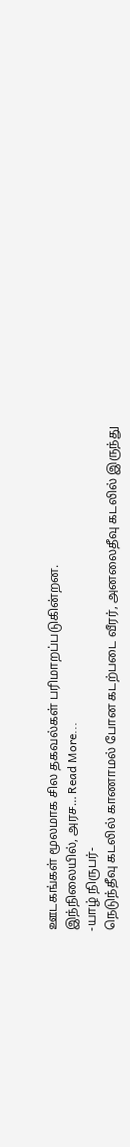ஊடகங்கள் மூலமாக சில தகவல்கள் பரிமாறப்படுகின்றன.
இந்நிலையில், அரச… Read More...
-யாழ் நிருபர்-
நெடுந்தீவு கடலில் காணாமல் போன கடற்படை வீரர், அனலைதீவு கடலில் இருந்து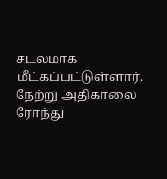சடலமாக மீட்கப்பட்டுள்ளார்.
நேற்று அதிகாலை ரோந்து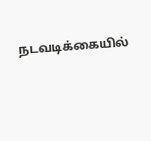நடவடிக்கையில்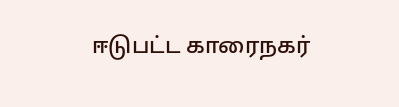ஈடுபட்ட காரைநகர்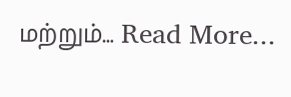மற்றும்… Read More...